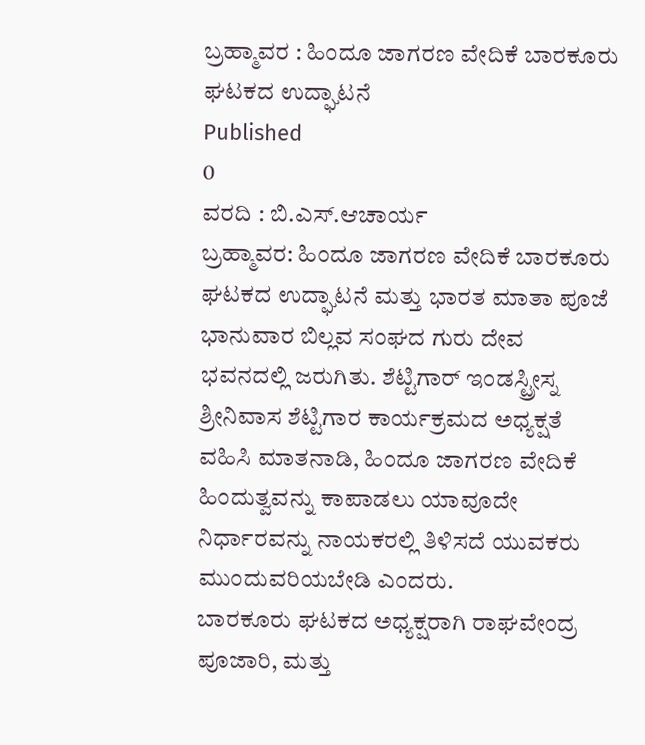ಬ್ರಹ್ಮಾವರ : ಹಿಂದೂ ಜಾಗರಣ ವೇದಿಕೆ ಬಾರಕೂರು ಘಟಕದ ಉದ್ಘಾಟನೆ
Published
0
ವರದಿ : ಬಿ.ಎಸ್.ಆಚಾರ್ಯ
ಬ್ರಹ್ಮಾವರ: ಹಿಂದೂ ಜಾಗರಣ ವೇದಿಕೆ ಬಾರಕೂರು ಘಟಕದ ಉದ್ಘಾಟನೆ ಮತ್ತು ಭಾರತ ಮಾತಾ ಪೂಜೆ ಭಾನುವಾರ ಬಿಲ್ಲವ ಸಂಘದ ಗುರು ದೇವ ಭವನದಲ್ಲಿ ಜರುಗಿತು. ಶೆಟ್ಟಿಗಾರ್ ಇಂಡಸ್ಟ್ರೀಸ್ನ ಶ್ರೀನಿವಾಸ ಶೆಟ್ಟಿಗಾರ ಕಾರ್ಯಕ್ರಮದ ಅಧ್ಯಕ್ಷತೆ ವಹಿಸಿ ಮಾತನಾಡಿ, ಹಿಂದೂ ಜಾಗರಣ ವೇದಿಕೆ ಹಿಂದುತ್ವವನ್ನು ಕಾಪಾಡಲು ಯಾವೂದೇ ನಿರ್ಧಾರವನ್ನು ನಾಯಕರಲ್ಲಿ ತಿಳಿಸದೆ ಯುವಕರು ಮುಂದುವರಿಯಬೇಡಿ ಎಂದರು.
ಬಾರಕೂರು ಘಟಕದ ಅಧ್ಯಕ್ಷರಾಗಿ ರಾಘವೇಂದ್ರ ಪೂಜಾರಿ, ಮತ್ತು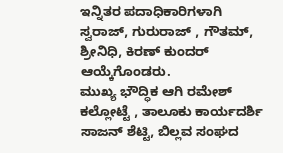ಇನ್ನಿತರ ಪದಾಧಿಕಾರಿಗಳಾಗಿ ಸ್ವರಾಜ್, ಗುರುರಾಜ್ , ಗೌತಮ್, ಶ್ರೀನಿಧಿ, ಕಿರಣ್ ಕುಂದರ್ ಆಯ್ಕೆಗೊಂಡರು.
ಮುಖ್ಯ ಭೌದ್ಧಿಕ ಆಗಿ ರಮೇಶ್ ಕಲ್ಲೋಟ್ಟೆ , ತಾಲೂಕು ಕಾರ್ಯದರ್ಶಿ ಸಾಜನ್ ಶೆಟ್ಟಿ, ಬಿಲ್ಲವ ಸಂಘದ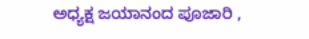ಅಧ್ಯಕ್ಷ ಜಯಾನಂದ ಪೂಜಾರಿ ,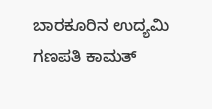ಬಾರಕೂರಿನ ಉದ್ಯಮಿ ಗಣಪತಿ ಕಾಮತ್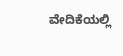ವೇದಿಕೆಯಲ್ಲಿ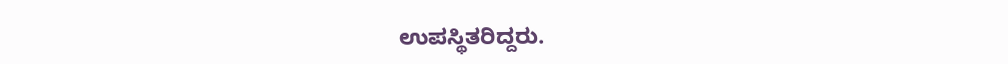ಉಪಸ್ಥಿತರಿದ್ದರು.